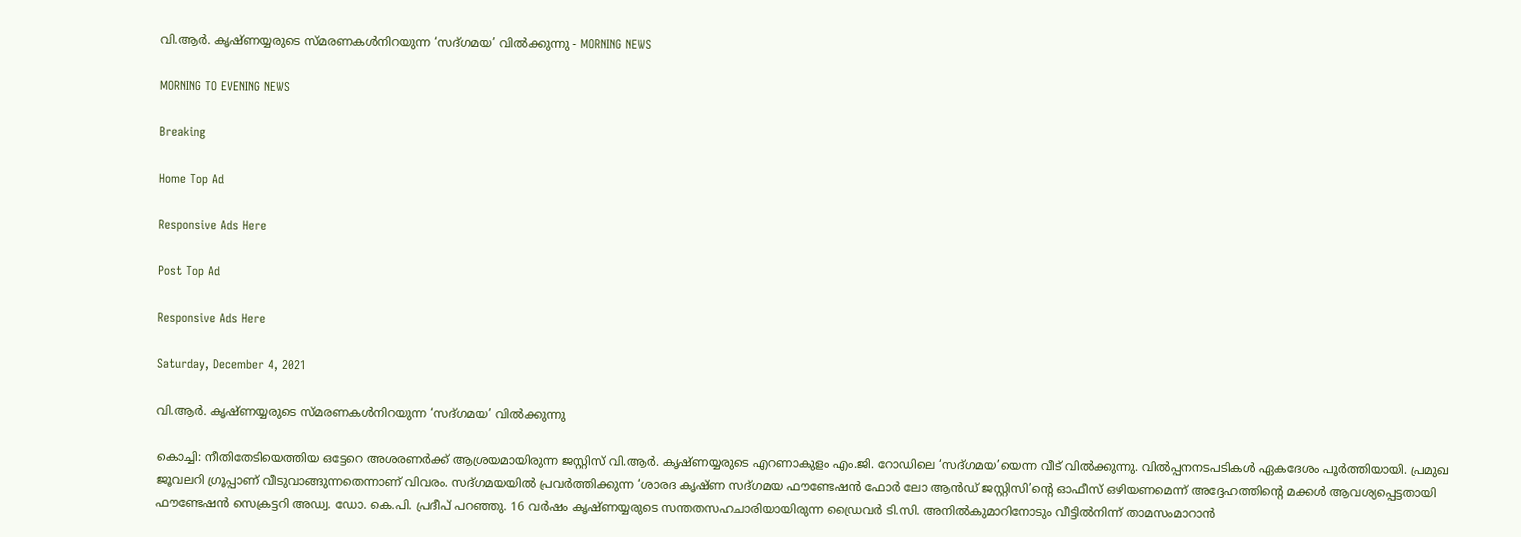വി.ആർ. കൃഷ്ണയ്യരുടെ സ്മരണകൾനിറയുന്ന ‘സദ്ഗമയ’ വിൽക്കുന്നു - MORNING NEWS

MORNING TO EVENING NEWS

Breaking

Home Top Ad

Responsive Ads Here

Post Top Ad

Responsive Ads Here

Saturday, December 4, 2021

വി.ആർ. കൃഷ്ണയ്യരുടെ സ്മരണകൾനിറയുന്ന ‘സദ്ഗമയ’ വിൽക്കുന്നു

കൊച്ചി: നീതിതേടിയെത്തിയ ഒട്ടേറെ അശരണർക്ക് ആശ്രയമായിരുന്ന ജസ്റ്റിസ് വി.ആർ. കൃഷ്ണയ്യരുടെ എറണാകുളം എം.ജി. റോഡിലെ ‘സദ്ഗമയ’യെന്ന വീട് വിൽക്കുന്നു. വിൽപ്പനനടപടികൾ ഏകദേശം പൂർത്തിയായി. പ്രമുഖ ജൂവലറി ഗ്രൂപ്പാണ് വീടുവാങ്ങുന്നതെന്നാണ് വിവരം. സദ്ഗമയയിൽ പ്രവർത്തിക്കുന്ന ‘ശാരദ കൃഷ്ണ സദ്ഗമയ ഫൗണ്ടേഷൻ ഫോർ ലോ ആൻഡ് ജസ്റ്റിസി’ന്റെ ഓഫീസ് ഒഴിയണമെന്ന് അദ്ദേഹത്തിന്റെ മക്കൾ ആവശ്യപ്പെട്ടതായി ഫൗണ്ടേഷൻ സെക്രട്ടറി അഡ്വ. ഡോ. കെ.പി. പ്രദീപ് പറഞ്ഞു. 16 വർഷം കൃഷ്ണയ്യരുടെ സന്തതസഹചാരിയായിരുന്ന ഡ്രൈവർ ടി.സി. അനിൽകുമാറിനോടും വീട്ടിൽനിന്ന് താമസംമാറാൻ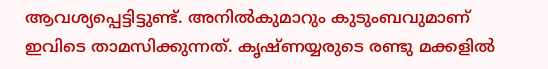ആവശ്യപ്പെട്ടിട്ടുണ്ട്. അനിൽകുമാറും കുടുംബവുമാണ് ഇവിടെ താമസിക്കുന്നത്. കൃഷ്ണയ്യരുടെ രണ്ടു മക്കളിൽ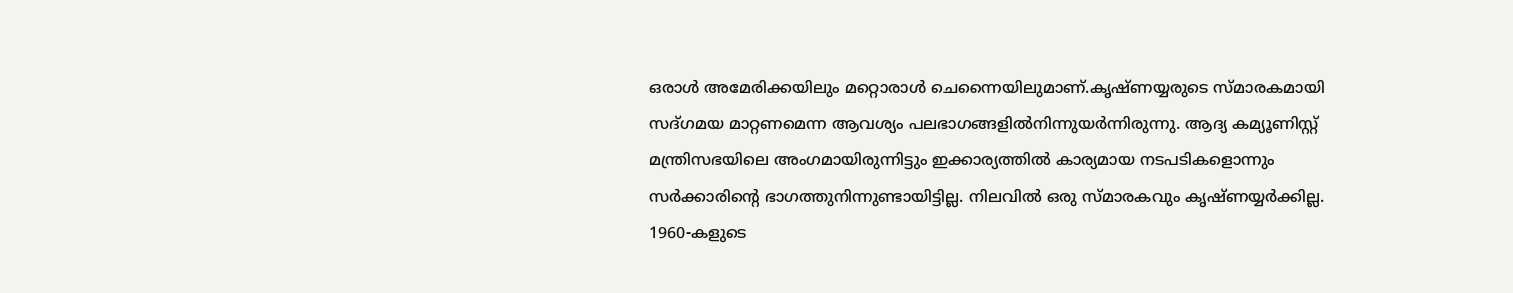ഒരാൾ അമേരിക്കയിലും മറ്റൊരാൾ ചെന്നൈയിലുമാണ്.കൃഷ്ണയ്യരുടെ സ്മാരകമായി സദ്ഗമയ മാറ്റണമെന്ന ആവശ്യം പലഭാഗങ്ങളിൽനിന്നുയർന്നിരുന്നു. ആദ്യ കമ്യൂണിസ്റ്റ് മന്ത്രിസഭയിലെ അംഗമായിരുന്നിട്ടും ഇക്കാര്യത്തിൽ കാര്യമായ നടപടികളൊന്നും സർക്കാരിന്റെ ഭാഗത്തുനിന്നുണ്ടായിട്ടില്ല. നിലവിൽ ഒരു സ്മാരകവും കൃഷ്ണയ്യർക്കില്ല. 1960-കളുടെ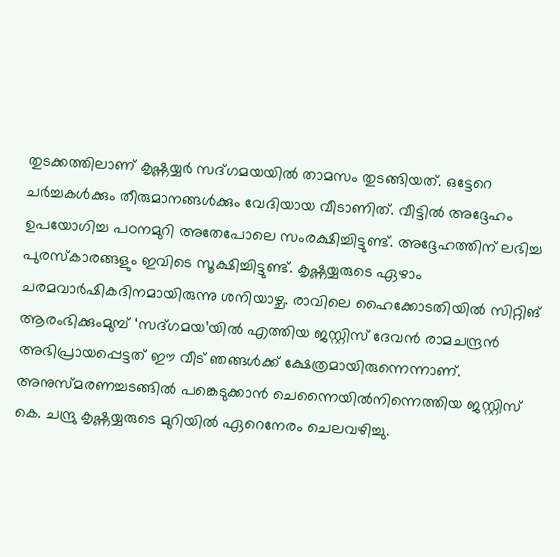തുടക്കത്തിലാണ് കൃഷ്ണയ്യർ സദ്ഗമയയിൽ താമസം തുടങ്ങിയത്. ഒട്ടേറെ ചർച്ചകൾക്കും തീരുമാനങ്ങൾക്കും വേദിയായ വീടാണിത്. വീട്ടിൽ അദ്ദേഹം ഉപയോഗിച്ച പഠനമുറി അതേപോലെ സംരക്ഷിച്ചിട്ടുണ്ട്. അദ്ദേഹത്തിന് ലഭിച്ച പുരസ്‌കാരങ്ങളും ഇവിടെ സൂക്ഷിച്ചിട്ടുണ്ട്. കൃഷ്ണയ്യരുടെ ഏഴാം ചരമവാർഷികദിനമായിരുന്നു ശനിയാഴ്ച. രാവിലെ ഹൈക്കോടതിയിൽ സിറ്റിങ് ആരംഭിക്കുംമുമ്പ്‌ ‘സദ്ഗമയ’യിൽ എത്തിയ ജസ്റ്റിസ് ദേവൻ രാമചന്ദ്രൻ അഭിപ്രായപ്പെട്ടത് ഈ വീട് ഞങ്ങൾക്ക് ക്ഷേത്രമായിരുന്നെന്നാണ്‌. അനുസ്മരണച്ചടങ്ങിൽ പങ്കെടുക്കാൻ ചെന്നൈയിൽനിന്നെത്തിയ ജസ്റ്റിസ് കെ. ചന്ദ്രു കൃഷ്ണയ്യരുടെ മുറിയിൽ ഏറെനേരം ചെലവഴിച്ചു.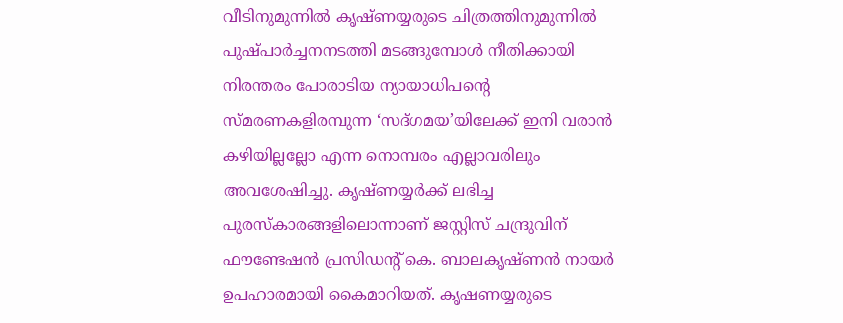വീടിനുമുന്നിൽ കൃഷ്ണയ്യരുടെ ചിത്രത്തിനുമുന്നിൽ പുഷ്പാർച്ചനനടത്തി മടങ്ങുമ്പോൾ നീതിക്കായി നിരന്തരം പോരാടിയ ന്യായാധിപന്റെ സ്മരണകളിരമ്പുന്ന ‘സദ്ഗമയ’യിലേക്ക്‌ ഇനി വരാൻ കഴിയില്ലല്ലോ എന്ന നൊമ്പരം എല്ലാവരിലും അവശേഷിച്ചു. കൃഷ്ണയ്യർക്ക് ലഭിച്ച പുരസ്‌കാരങ്ങളിലൊന്നാണ് ജസ്റ്റിസ് ചന്ദ്രുവിന് ഫൗണ്ടേഷൻ പ്രസിഡന്റ് കെ. ബാലകൃഷ്ണൻ നായർ ഉപഹാരമായി കൈമാറിയത്. കൃഷണയ്യരുടെ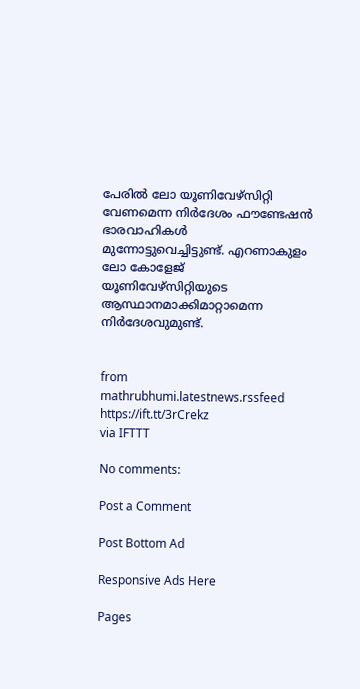പേരിൽ ലോ യൂണിവേഴ്‌സിറ്റി വേണമെന്ന നിർദേശം ഫൗണ്ടേഷൻ ഭാരവാഹികൾ മുന്നോട്ടുവെച്ചിട്ടുണ്ട്. എറണാകുളം ലോ കോളേജ് യൂണിവേഴ്‌സിറ്റിയുടെ ആസ്ഥാനമാക്കിമാറ്റാമെന്ന നിർദേശവുമുണ്ട്.


from mathrubhumi.latestnews.rssfeed https://ift.tt/3rCrekz
via IFTTT

No comments:

Post a Comment

Post Bottom Ad

Responsive Ads Here

Pages